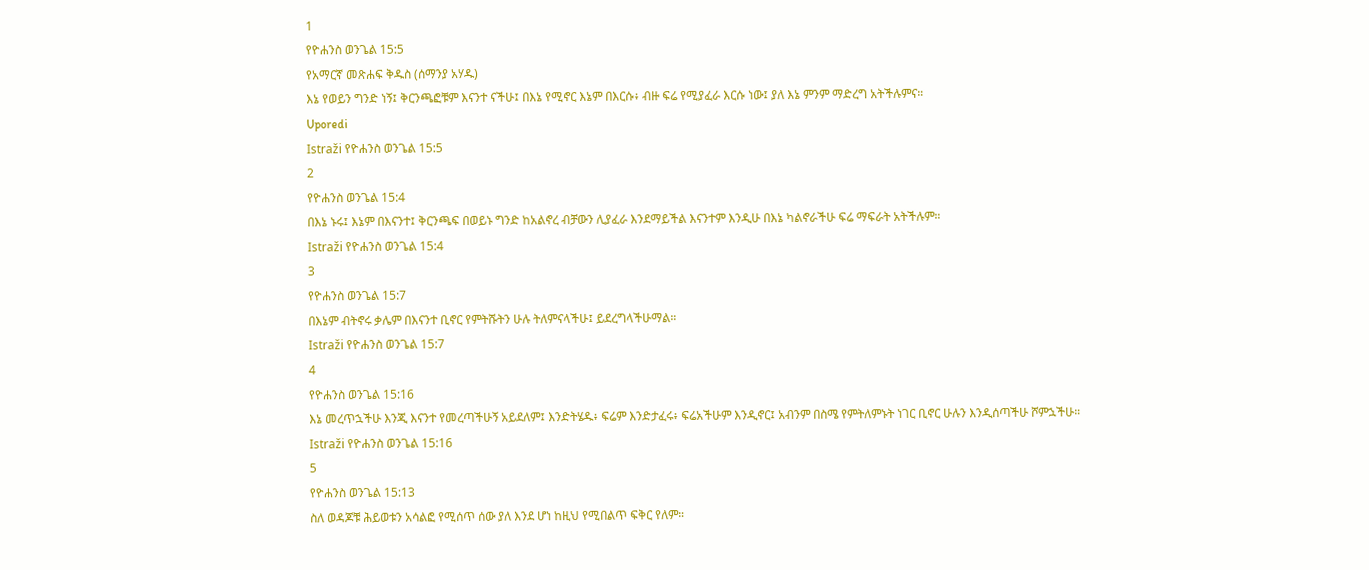1
የዮሐንስ ወንጌል 15:5
የአማርኛ መጽሐፍ ቅዱስ (ሰማንያ አሃዱ)
እኔ የወይን ግንድ ነኝ፤ ቅርንጫፎቹም እናንተ ናችሁ፤ በእኔ የሚኖር እኔም በእርሱ፥ ብዙ ፍሬ የሚያፈራ እርሱ ነው፤ ያለ እኔ ምንም ማድረግ አትችሉምና።
Uporedi
Istraži የዮሐንስ ወንጌል 15:5
2
የዮሐንስ ወንጌል 15:4
በእኔ ኑሩ፤ እኔም በእናንተ፤ ቅርንጫፍ በወይኑ ግንድ ከአልኖረ ብቻውን ሊያፈራ እንደማይችል እናንተም እንዲሁ በእኔ ካልኖራችሁ ፍሬ ማፍራት አትችሉም።
Istraži የዮሐንስ ወንጌል 15:4
3
የዮሐንስ ወንጌል 15:7
በእኔም ብትኖሩ ቃሌም በእናንተ ቢኖር የምትሹትን ሁሉ ትለምናላችሁ፤ ይደረግላችሁማል።
Istraži የዮሐንስ ወንጌል 15:7
4
የዮሐንስ ወንጌል 15:16
እኔ መረጥኋችሁ እንጂ እናንተ የመረጣችሁኝ አይደለም፤ እንድትሄዱ፥ ፍሬም እንድታፈሩ፥ ፍሬአችሁም እንዲኖር፤ አብንም በስሜ የምትለምኑት ነገር ቢኖር ሁሉን እንዲሰጣችሁ ሾምኋችሁ።
Istraži የዮሐንስ ወንጌል 15:16
5
የዮሐንስ ወንጌል 15:13
ስለ ወዳጆቹ ሕይወቱን አሳልፎ የሚሰጥ ሰው ያለ እንደ ሆነ ከዚህ የሚበልጥ ፍቅር የለም።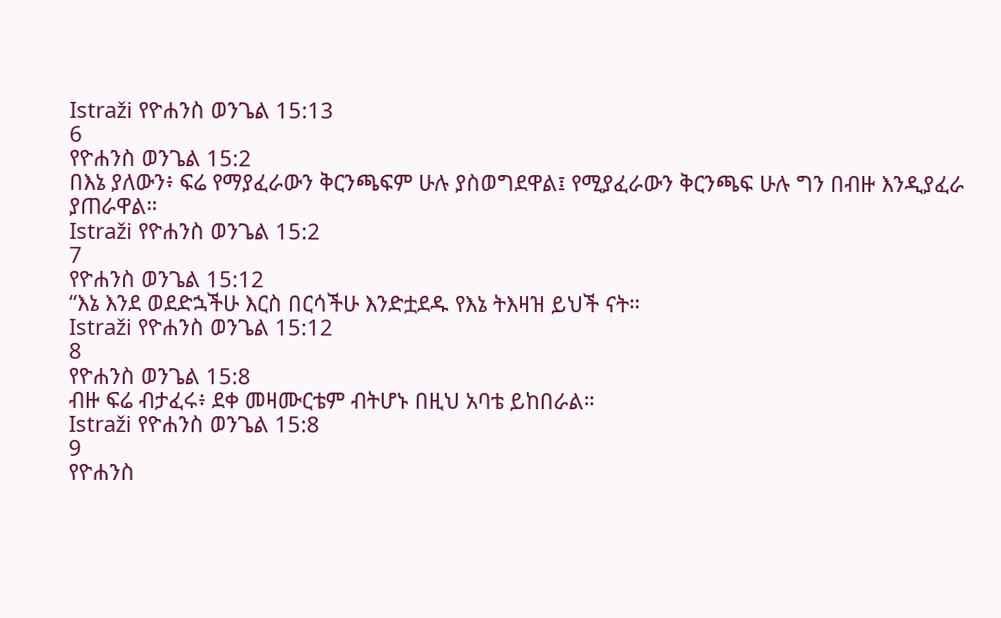Istraži የዮሐንስ ወንጌል 15:13
6
የዮሐንስ ወንጌል 15:2
በእኔ ያለውን፥ ፍሬ የማያፈራውን ቅርንጫፍም ሁሉ ያስወግደዋል፤ የሚያፈራውን ቅርንጫፍ ሁሉ ግን በብዙ እንዲያፈራ ያጠራዋል።
Istraži የዮሐንስ ወንጌል 15:2
7
የዮሐንስ ወንጌል 15:12
“እኔ እንደ ወደድኋችሁ እርስ በርሳችሁ እንድቷደዱ የእኔ ትእዛዝ ይህች ናት።
Istraži የዮሐንስ ወንጌል 15:12
8
የዮሐንስ ወንጌል 15:8
ብዙ ፍሬ ብታፈሩ፥ ደቀ መዛሙርቴም ብትሆኑ በዚህ አባቴ ይከበራል።
Istraži የዮሐንስ ወንጌል 15:8
9
የዮሐንስ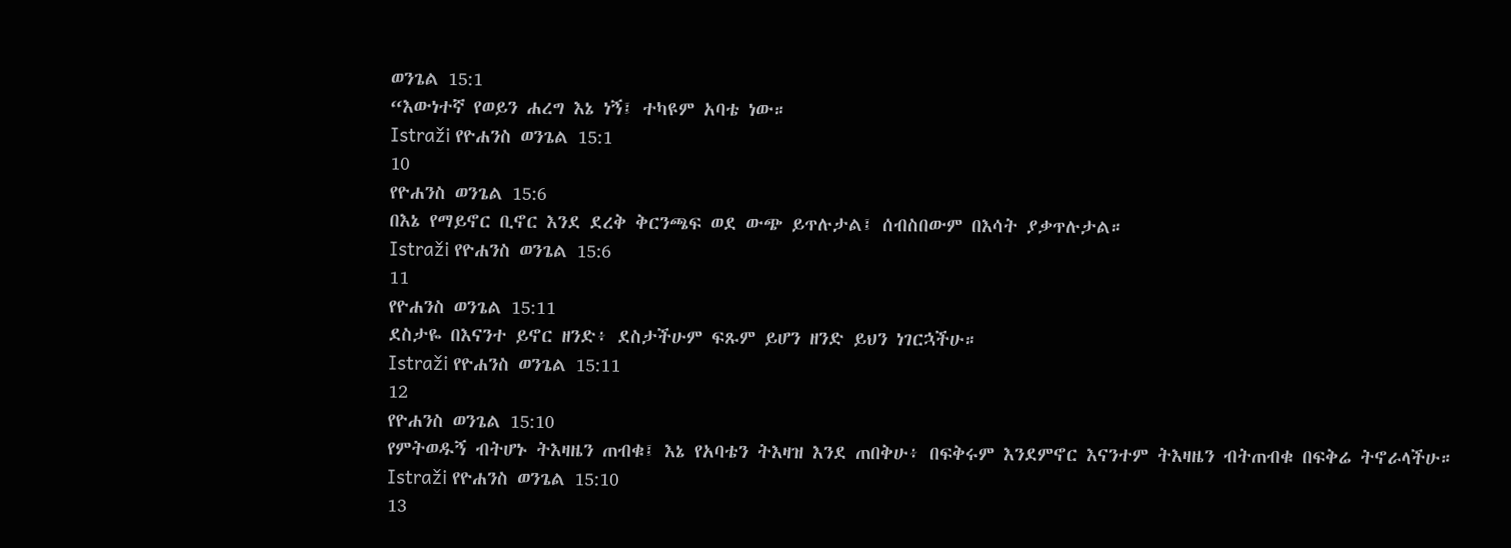ወንጌል 15:1
“እውነተኛ የወይን ሐረግ እኔ ነኝ፤ ተካዩም አባቴ ነው።
Istraži የዮሐንስ ወንጌል 15:1
10
የዮሐንስ ወንጌል 15:6
በእኔ የማይኖር ቢኖር እንደ ደረቅ ቅርንጫፍ ወደ ውጭ ይጥሉታል፤ ሰብስበውም በእሳት ያቃጥሉታል።
Istraži የዮሐንስ ወንጌል 15:6
11
የዮሐንስ ወንጌል 15:11
ደስታዬ በእናንተ ይኖር ዘንድ፥ ደስታችሁም ፍጹም ይሆን ዘንድ ይህን ነገርኋችሁ።
Istraži የዮሐንስ ወንጌል 15:11
12
የዮሐንስ ወንጌል 15:10
የምትወዱኝ ብትሆኑ ትእዛዜን ጠብቁ፤ እኔ የአባቴን ትእዛዝ እንደ ጠበቅሁ፥ በፍቅሩም እንደምኖር እናንተም ትእዛዜን ብትጠብቁ በፍቅሬ ትኖራላችሁ።
Istraži የዮሐንስ ወንጌል 15:10
13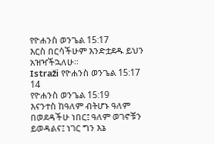የዮሐንስ ወንጌል 15:17
እርስ በርሳችሁም እንድቷደዱ ይህን አዝዣችኋለሁ።
Istraži የዮሐንስ ወንጌል 15:17
14
የዮሐንስ ወንጌል 15:19
እናንተስ ከዓለም ብትሆኑ ዓለም በወደዳችሁ ነበር፤ ዓለም ወገኖቹን ይወዳልና፤ ነገር ግን እኔ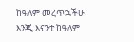ከዓለም መረጥኋችሁ እንጂ እናንተ ከዓለም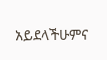አይደላችሁምና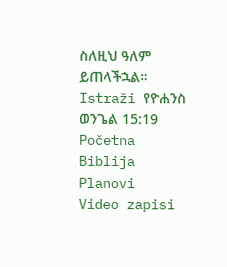ስለዚህ ዓለም ይጠላችኋል።
Istraži የዮሐንስ ወንጌል 15:19
Početna
Biblija
Planovi
Video zapisi